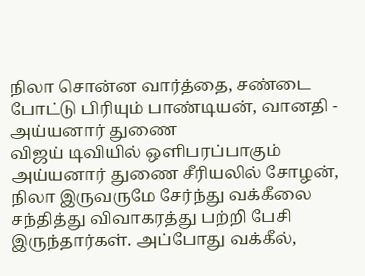நிலா சொன்ன வார்த்தை, சண்டை போட்டு பிரியும் பாண்டியன், வானதி - அய்யனார் துணை
விஜய் டிவியில் ஒளிபரப்பாகும் அய்யனார் துணை சீரியலில் சோழன், நிலா இருவருமே சேர்ந்து வக்கீலை சந்தித்து விவாகரத்து பற்றி பேசி இருந்தார்கள். அப்போது வக்கீல்,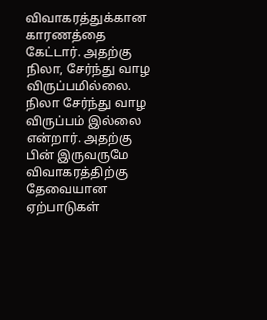விவாகரத்துக்கான காரணத்தை கேட்டார். அதற்கு நிலா, சேர்ந்து வாழ விருப்பமில்லை. நிலா சேர்ந்து வாழ விருப்பம் இல்லை என்றார். அதற்கு பின் இருவருமே விவாகரத்திற்கு தேவையான ஏற்பாடுகள்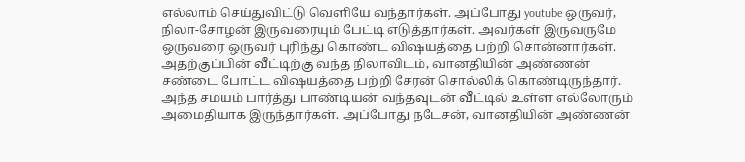எல்லாம் செய்துவிட்டு வெளியே வந்தார்கள். அப்போது youtube ஒருவர், நிலா-சோழன் இருவரையும் பேட்டி எடுத்தார்கள். அவர்கள் இருவருமே ஒருவரை ஒருவர் புரிந்து கொண்ட விஷயத்தை பற்றி சொன்னார்கள்.
அதற்குப்பின் வீட்டிற்கு வந்த நிலாவிடம், வானதியின் அண்ணன் சண்டை போட்ட விஷயத்தை பற்றி சேரன் சொல்லிக் கொண்டிருந்தார். அந்த சமயம் பார்த்து பாண்டியன் வந்தவுடன் வீட்டில் உள்ள எல்லோரும் அமைதியாக இருந்தார்கள். அப்போது நடேசன், வானதியின் அண்ணன்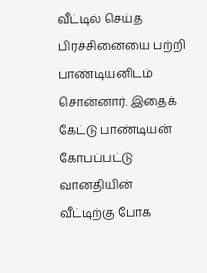வீட்டில் செய்த பிரச்சினையை பற்றி பாண்டியனிடம் சொன்னார். இதைக் கேட்டு பாண்டியன் கோபப்பட்டு வானதியின் வீட்டிற்கு போக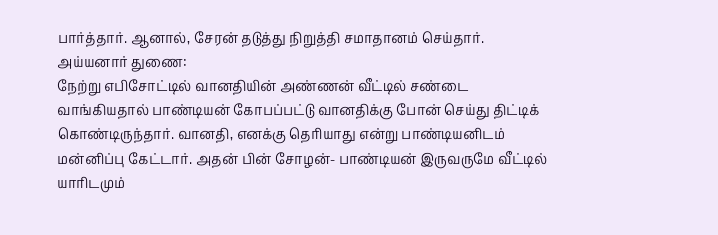பார்த்தார். ஆனால், சேரன் தடுத்து நிறுத்தி சமாதானம் செய்தார்.
அய்யனார் துணை:
நேற்று எபிசோட்டில் வானதியின் அண்ணன் வீட்டில் சண்டை வாங்கியதால் பாண்டியன் கோபப்பட்டு வானதிக்கு போன் செய்து திட்டிக் கொண்டிருந்தார். வானதி, எனக்கு தெரியாது என்று பாண்டியனிடம் மன்னிப்பு கேட்டார். அதன் பின் சோழன்- பாண்டியன் இருவருமே வீட்டில் யாரிடமும்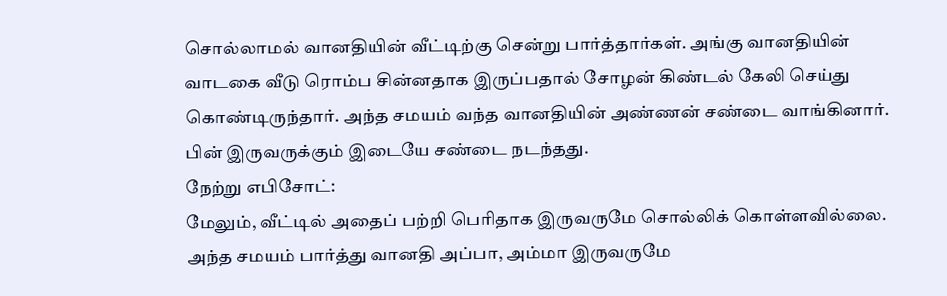சொல்லாமல் வானதியின் வீட்டிற்கு சென்று பார்த்தார்கள். அங்கு வானதியின் வாடகை வீடு ரொம்ப சின்னதாக இருப்பதால் சோழன் கிண்டல் கேலி செய்து கொண்டிருந்தார். அந்த சமயம் வந்த வானதியின் அண்ணன் சண்டை வாங்கினார். பின் இருவருக்கும் இடையே சண்டை நடந்தது.
நேற்று எபிசோட்:
மேலும், வீட்டில் அதைப் பற்றி பெரிதாக இருவருமே சொல்லிக் கொள்ளவில்லை. அந்த சமயம் பார்த்து வானதி அப்பா, அம்மா இருவருமே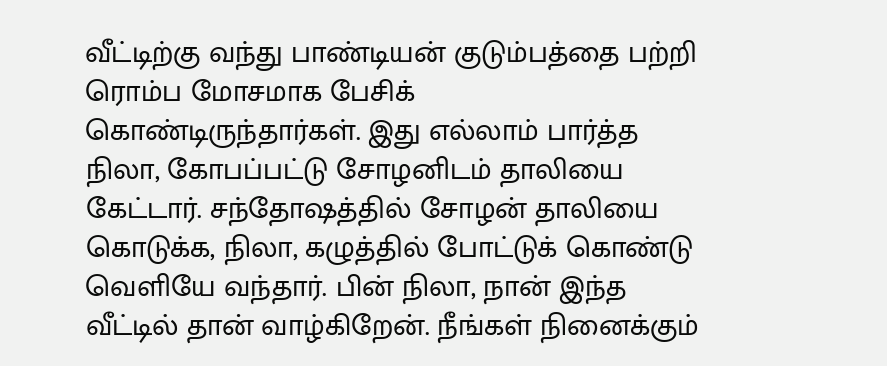வீட்டிற்கு வந்து பாண்டியன் குடும்பத்தை பற்றி ரொம்ப மோசமாக பேசிக் கொண்டிருந்தார்கள். இது எல்லாம் பார்த்த நிலா, கோபப்பட்டு சோழனிடம் தாலியை கேட்டார். சந்தோஷத்தில் சோழன் தாலியை கொடுக்க, நிலா, கழுத்தில் போட்டுக் கொண்டு வெளியே வந்தார். பின் நிலா, நான் இந்த வீட்டில் தான் வாழ்கிறேன். நீங்கள் நினைக்கும்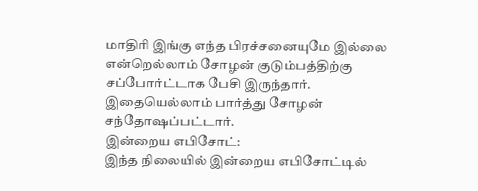மாதிரி இங்கு எந்த பிரச்சனையுமே இல்லை என்றெல்லாம் சோழன் குடும்பத்திற்கு சப்போர்ட்டாக பேசி இருந்தார். இதையெல்லாம் பார்த்து சோழன் சந்தோஷப்பட்டார்.
இன்றைய எபிசோட்:
இந்த நிலையில் இன்றைய எபிசோட்டில்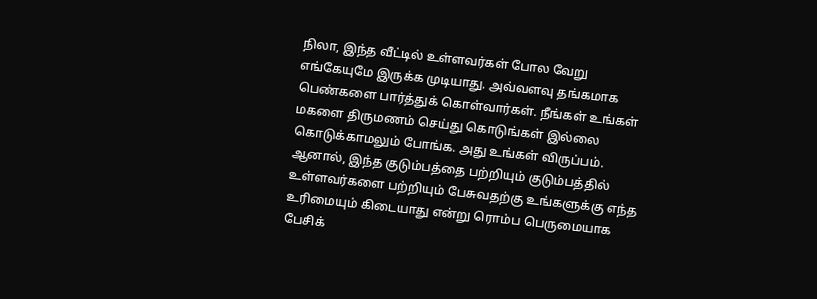நிலா, இந்த வீட்டில் உள்ளவர்கள் போல வேறு எங்கேயுமே இருக்க முடியாது. அவ்வளவு தங்கமாக பெண்களை பார்த்துக் கொள்வார்கள். நீங்கள் உங்கள் மகளை திருமணம் செய்து கொடுங்கள் இல்லை கொடுக்காமலும் போங்க. அது உங்கள் விருப்பம். ஆனால், இந்த குடும்பத்தை பற்றியும் குடும்பத்தில் உள்ளவர்களை பற்றியும் பேசுவதற்கு உங்களுக்கு எந்த உரிமையும் கிடையாது என்று ரொம்ப பெருமையாக பேசிக்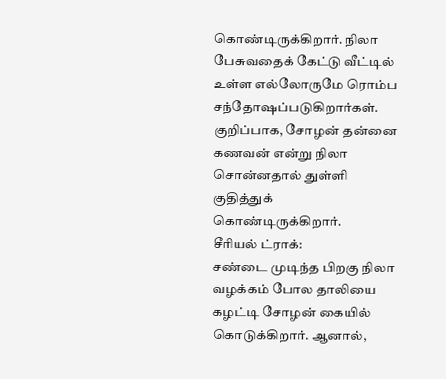கொண்டிருக்கிறார். நிலா பேசுவதைக் கேட்டு வீட்டில் உள்ள எல்லோருமே ரொம்ப சந்தோஷப்படுகிறார்கள். குறிப்பாக, சோழன் தன்னை கணவன் என்று நிலா சொன்னதால் துள்ளி குதித்துக் கொண்டிருக்கிறார்.
சீரியல் ட்ராக்:
சண்டை முடிந்த பிறகு நிலா வழக்கம் போல தாலியை கழட்டி சோழன் கையில் கொடுக்கிறார். ஆனால்,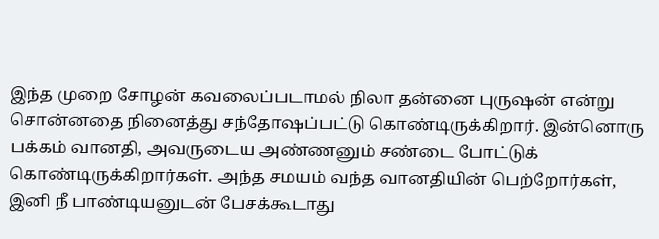இந்த முறை சோழன் கவலைப்படாமல் நிலா தன்னை புருஷன் என்று சொன்னதை நினைத்து சந்தோஷப்பட்டு கொண்டிருக்கிறார். இன்னொரு பக்கம் வானதி, அவருடைய அண்ணனும் சண்டை போட்டுக் கொண்டிருக்கிறார்கள். அந்த சமயம் வந்த வானதியின் பெற்றோர்கள், இனி நீ பாண்டியனுடன் பேசக்கூடாது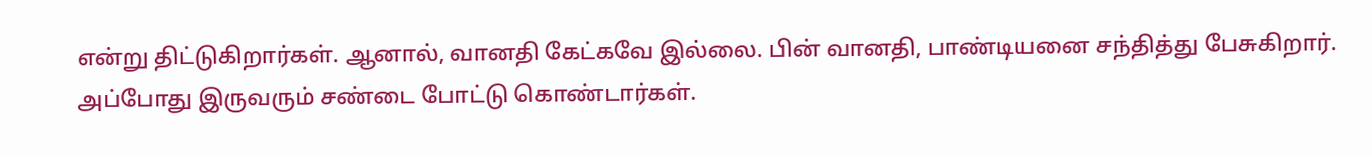என்று திட்டுகிறார்கள். ஆனால், வானதி கேட்கவே இல்லை. பின் வானதி, பாண்டியனை சந்தித்து பேசுகிறார். அப்போது இருவரும் சண்டை போட்டு கொண்டார்கள்.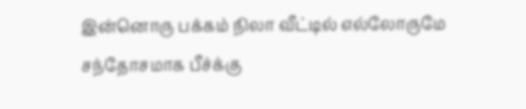இன்னொரு பக்கம் நிலா வீட்டில் எல்லோருமே சந்தோசமாக பீச்க்கு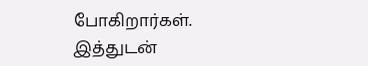போகிறார்கள். இத்துடன்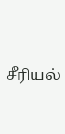சீரியல்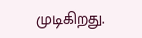முடிகிறது.